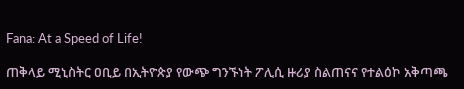Fana: At a Speed of Life!

ጠቅላይ ሚኒስትር ዐቢይ በኢትዮጵያ የውጭ ግንኙነት ፖሊሲ ዙሪያ ስልጠናና የተልዕኮ አቅጣጫ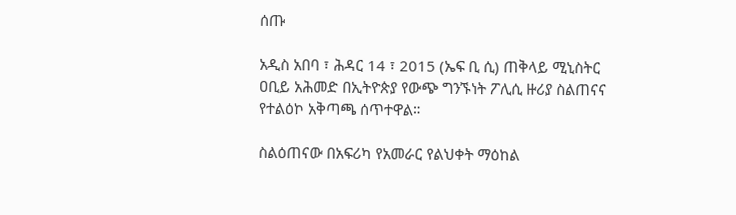ሰጡ

አዲስ አበባ ፣ ሕዳር 14 ፣ 2015 (ኤፍ ቢ ሲ) ጠቅላይ ሚኒስትር ዐቢይ አሕመድ በኢትዮጵያ የውጭ ግንኙነት ፖሊሲ ዙሪያ ስልጠናና የተልዕኮ አቅጣጫ ሰጥተዋል።

ስልዕጠናው በአፍሪካ የአመራር የልህቀት ማዕከል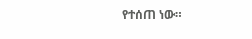የተሰጠ ነው።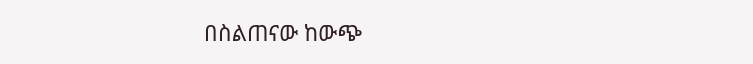በስልጠናው ከውጭ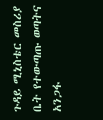ጉዳይ ሚኒስቴር መስሪያ ቤት የተውጣጡ ወጣትና አንጋፋ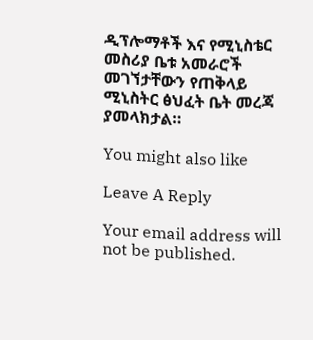ዲፕሎማቶች እና የሚኒስቴር መስሪያ ቤቱ አመራሮች መገኘታቸውን የጠቅላይ ሚኒስትር ፅህፈት ቤት መረጃ ያመላክታል።

You might also like

Leave A Reply

Your email address will not be published.